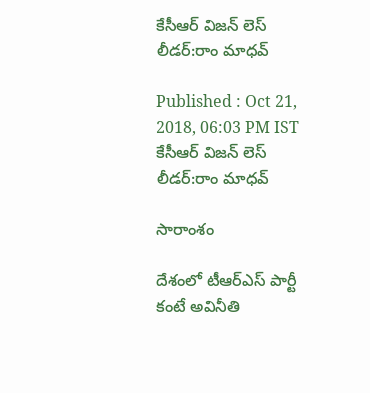కేసీఆర్ విజన్ లెస్ లీడర్:రాం మాధవ్

Published : Oct 21, 2018, 06:03 PM IST
కేసీఆర్ విజన్ లెస్ లీడర్:రాం మాధవ్

సారాంశం

దేశంలో టీఆర్ఎస్ పార్టీ కంటే అవినీతి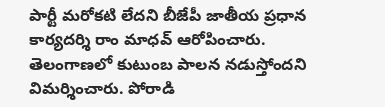పార్టీ మరోకటి లేదని బీజేపీ జాతీయ ప్రధాన కార్యదర్శి రాం మాధవ్ ఆరోపించారు. తెలంగాణలో కుటుంబ పాలన నడుస్తోందని విమర్శించారు. పోరాడి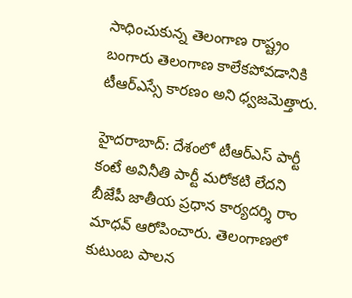సాధించుకున్న తెలంగాణ రాష్ట్రం బంగారు తెలంగాణ కాలేకపోవడానికి టీఆర్ఎస్సే కారణం అని ధ్వజమెత్తారు.

హైదరాబాద్‌: దేశంలో టీఆర్ఎస్ పార్టీ కంటే అవినీతి పార్టీ మరోకటి లేదని బీజేపీ జాతీయ ప్రధాన కార్యదర్శి రాం మాధవ్ ఆరోపించారు. తెలంగాణలో కుటుంబ పాలన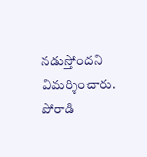నడుస్తోందని విమర్శించారు. పోరాడి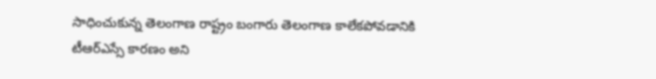సాధించుకున్న తెలంగాణ రాష్ట్రం బంగారు తెలంగాణ కాలేకపోవడానికి టీఆర్ఎస్సే కారణం అని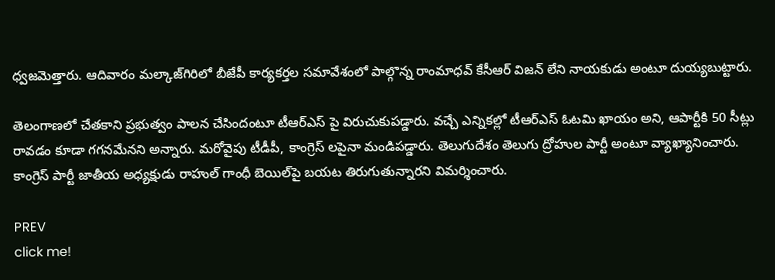ధ్వజమెత్తారు. ఆదివారం మల్కాజ్‌గిరిలో బీజేపీ కార్యకర్తల సమావేశంలో పాల్గొన్న రాంమాధవ్ కేసీఆర్ విజన్ లేని నాయకుడు అంటూ దుయ్యబుట్టారు.

తెలంగాణలో చేతకాని ప్రభుత్వం పాలన చేసిందంటూ టీఆర్ఎస్ పై విరుచుకుపడ్డారు. వచ్చే ఎన్నికల్లో టీఆర్ఎస్ ఓటమి ఖాయం అని, ఆపార్టీకి 50 సీట్లు రావడం కూడా గగనమేనని అన్నారు. మరోవైపు టీడీపీ, కాంగ్రెస్ లపైనా మండిపడ్డారు. తెలుగుదేశం తెలుగు ద్రోహుల పార్టీ అంటూ వ్యాఖ్యానించారు. కాంగ్రెస్ పార్టీ జాతీయ అధ్యక్షుడు రాహుల్ గాంధీ బెయిల్‌పై బయట తిరుగుతున్నారని విమర్శించారు.

PREV
click me!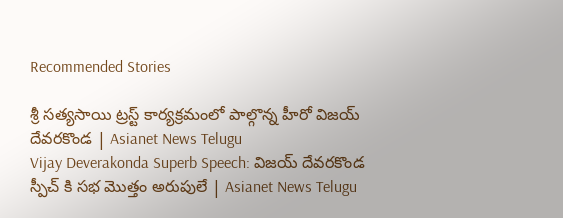Recommended Stories

శ్రీ సత్యసాయి ట్రస్ట్ కార్యక్రమంలో పాల్గొన్న హీరో విజయ్ దేవరకొండ | Asianet News Telugu
Vijay Deverakonda Superb Speech: విజయ్ దేవరకొండ స్పీచ్ కి సభ మొత్తం అరుపులే | Asianet News Telugu